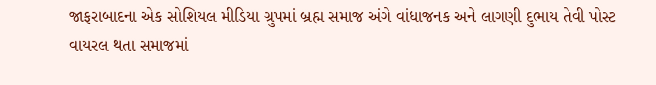જાફરાબાદના એક સોશિયલ મીડિયા ગ્રુપમાં બ્રહ્મ સમાજ અંગે વાંધાજનક અને લાગણી દુભાય તેવી પોસ્ટ વાયરલ થતા સમાજમાં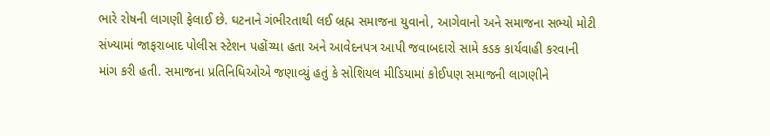ભારે રોષની લાગણી ફેલાઈ છે. ઘટનાને ગંભીરતાથી લઈ બ્રહ્મ સમાજના યુવાનો, આગેવાનો અને સમાજના સભ્યો મોટી સંખ્યામાં જાફરાબાદ પોલીસ સ્ટેશન પહોંચ્યા હતા અને આવેદનપત્ર આપી જવાબદારો સામે કડક કાર્યવાહી કરવાની માંગ કરી હતી. સમાજના પ્રતિનિધિઓએ જણાવ્યું હતું કે સોશિયલ મીડિયામાં કોઈપણ સમાજની લાગણીને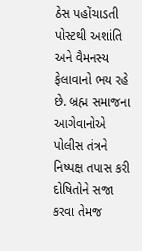ઠેસ પહોંચાડતી પોસ્ટથી અશાંતિ અને વૈમનસ્ય ફેલાવાનો ભય રહે છે. બ્રહ્મ સમાજના આગેવાનોએ પોલીસ તંત્રને નિષ્પક્ષ તપાસ કરી દોષિતોને સજા કરવા તેમજ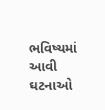ભવિષ્યમાં આવી ઘટનાઓ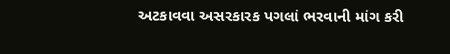અટકાવવા અસરકારક પગલાં ભરવાની માંગ કરી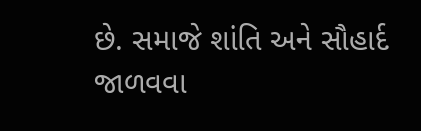છે. સમાજે શાંતિ અને સૌહાર્દ જાળવવા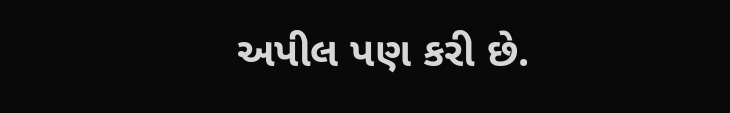અપીલ પણ કરી છે.